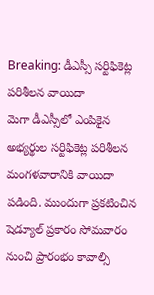Breaking: డీఎస్సీ సర్టిఫికెట్ల పరిశీలన వాయిదా
మెగా డీఎస్సీలో ఎంపికైన అభ్యర్థుల సర్టిఫికెట్ల పరిశీలన మంగళవారానికి వాయిదా పడింది. ముందుగా ప్రకటించిన షెడ్యూల్ ప్రకారం సోమవారం నుంచి ప్రారంభం కావాల్సి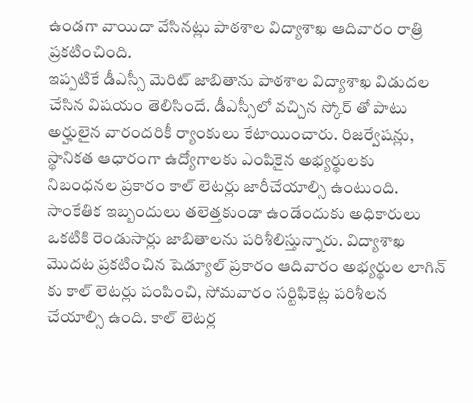ఉండగా వాయిదా వేసినట్లు పాఠశాల విద్యాశాఖ ఆదివారం రాత్రి ప్రకటించింది.
ఇప్పటికే డీఎస్సీ మెరిట్ జాబితాను పాఠశాల విద్యాశాఖ విడుదల చేసిన విషయం తెలిసిందే. డీఎస్సీలో వచ్చిన స్కోర్ తో పాటు అర్హులైన వారందరికీ ర్యాంకులు కేటాయించారు. రిజర్వేషన్లు, స్థానికత ఆధారంగా ఉద్యోగాలకు ఎంపికైన అభ్యర్థులకు నిబంధనల ప్రకారం కాల్ లెటర్లు జారీచేయాల్సి ఉంటుంది. సాంకేతిక ఇబ్బందులు తలెత్తకుండా ఉండేందుకు అధికారులు ఒకటికి రెండుసార్లు జాబితాలను పరిశీలిస్తున్నారు. విద్యాశాఖ మొదట ప్రకటించిన షెడ్యూల్ ప్రకారం ఆదివారం అభ్యర్థుల లాగిన్ కు కాల్ లెటర్లు పంపించి, సోమవారం సర్టిఫికెట్ల పరిశీలన చేయాల్సి ఉంది. కాల్ లెటర్ల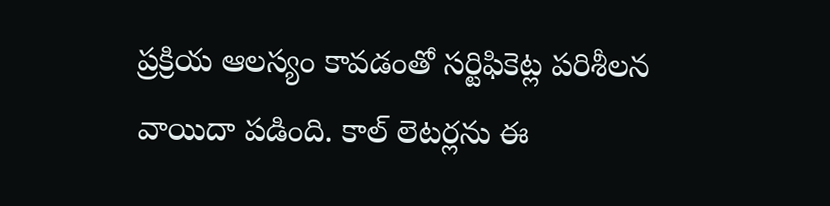ప్రక్రియ ఆలస్యం కావడంతో సర్టిఫికెట్ల పరిశీలన వాయిదా పడింది. కాల్ లెటర్లను ఈ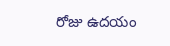రోజు ఉదయం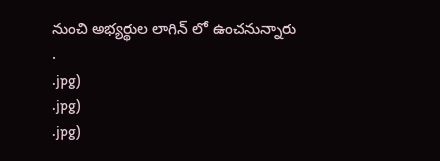నుంచి అభ్యర్థుల లాగిన్ లో ఉంచనున్నారు
.
.jpg)
.jpg)
.jpg)